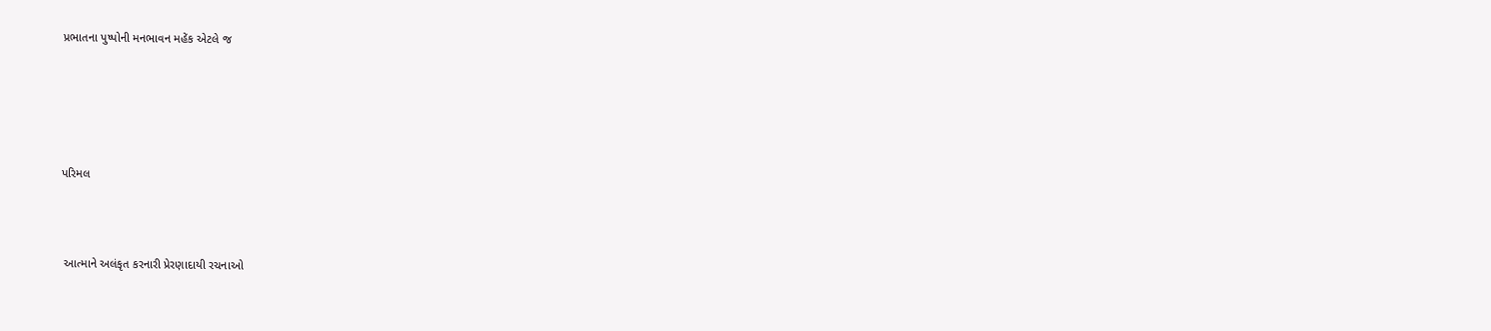પ્રભાતના પુષ્પોની મનભાવન મહેંક એટલે જ





પરિમલ



 આત્માને અલંકૃત કરનારી પ્રેરણાદાયી રચનાઓ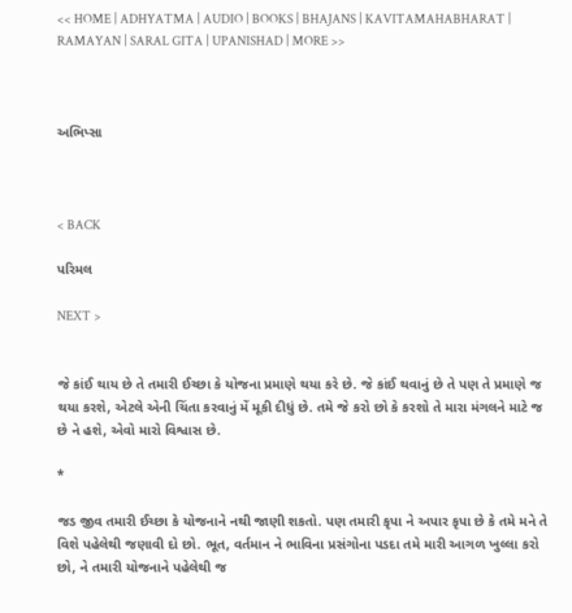<< HOME | ADHYATMA | AUDIO | BOOKS | BHAJANS | KAVITAMAHABHARAT | RAMAYAN | SARAL GITA | UPANISHAD | MORE >>



અભિપ્સા



< BACK

પરિમલ

NEXT >


જે કાંઈ થાય છે તે તમારી ઈચ્છા કે યોજના પ્રમાણે થયા કરે છે. જે કાંઈ થવાનું છે તે પણ તે પ્રમાણે જ થયા કરશે, એટલે એની ચિંતા કરવાનું મેં મૂકી દીધું છે. તમે જે કરો છો કે કરશો તે મારા મંગલને માટે જ છે ને હશે, એવો મારો વિશ્વાસ છે.

*

જડ જીવ તમારી ઈચ્છા કે યોજનાને નથી જાણી શકતો. પણ તમારી કૃપા ને અપાર કૃપા છે કે તમે મને તે વિશે પહેલેથી જણાવી દો છો. ભૂત, વર્તમાન ને ભાવિના પ્રસંગોના પડદા તમે મારી આગળ ખુલ્લા કરો છો, ને તમારી યોજનાને પહેલેથી જ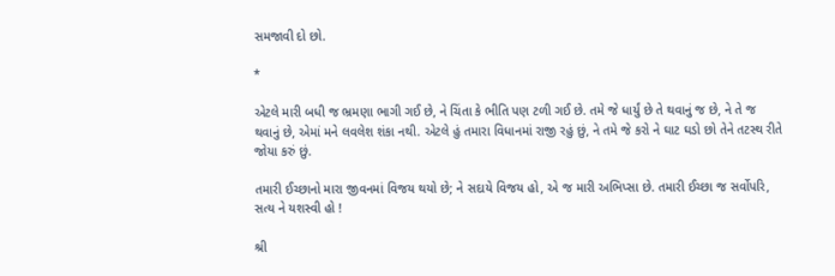સમજાવી દો છો.

*

એટલે મારી બધી જ ભ્રમણા ભાગી ગઈ છે, ને ચિંતા કે ભીતિ પણ ટળી ગઈ છે. તમે જે ધાર્યું છે તે થવાનું જ છે, ને તે જ થવાનું છે, એમાં મને લવલેશ શંકા નથી. એટલે હું તમારા વિધાનમાં રાજી રહું છું, ને તમે જે કરો ને ઘાટ ઘડો છો તેને તટસ્થ રીતે જોયા કરું છું.

તમારી ઈચ્છાનો મારા જીવનમાં વિજય થયો છે; ને સદાયે વિજય હો, એ જ મારી અભિપ્સા છે. તમારી ઈચ્છા જ સર્વોપરિ, સત્ય ને યશસ્વી હો !

શ્રી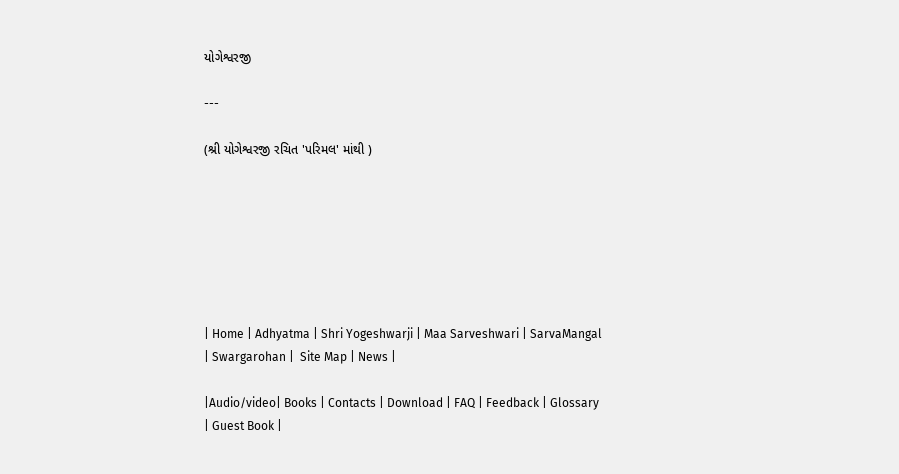યોગેશ્વરજી

---

(શ્રી યોગેશ્વરજી રચિત 'પરિમલ' માંથી )







| Home | Adhyatma | Shri Yogeshwarji | Maa Sarveshwari | SarvaMangal | Swargarohan |  Site Map | News |

|Audio/video| Books | Contacts | Download | FAQ | Feedback | Glossary | Guest Book |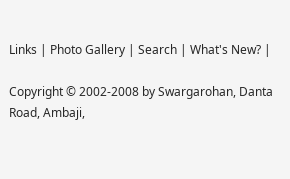Links | Photo Gallery | Search | What's New? |

Copyright © 2002-2008 by Swargarohan, Danta Road, Ambaji,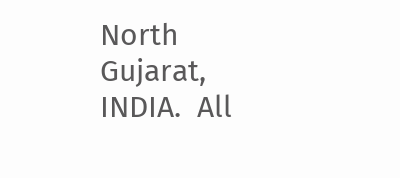North Gujarat, INDIA.  All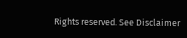Rights reserved. See Disclaimer